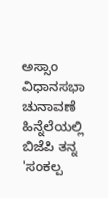ಅಸ್ಸಾಂ ವಿಧಾನಸಭಾ ಚುನಾವಣೆ ಹಿನ್ನೆಲೆಯಲ್ಲಿ ಬಿಜೆಪಿ ತನ್ನ 'ಸಂಕಲ್ಪ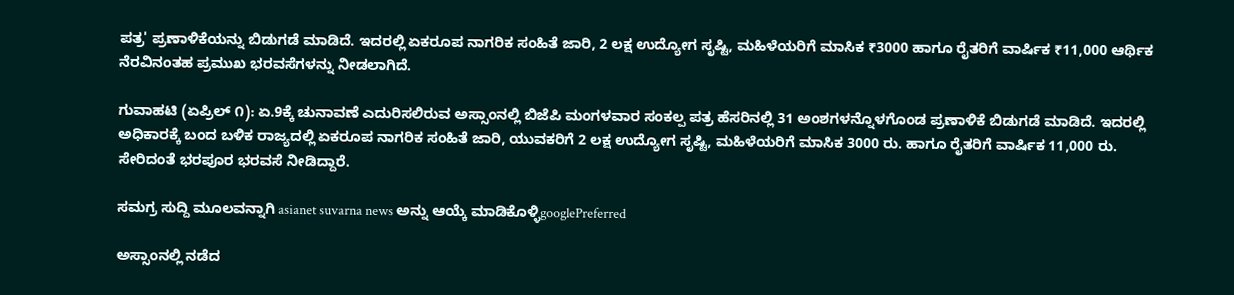ಪತ್ರ' ಪ್ರಣಾಳಿಕೆಯನ್ನು ಬಿಡುಗಡೆ ಮಾಡಿದೆ. ಇದರಲ್ಲಿ ಏಕರೂಪ ನಾಗರಿಕ ಸಂಹಿತೆ ಜಾರಿ, 2 ಲಕ್ಷ ಉದ್ಯೋಗ ಸೃಷ್ಟಿ, ಮಹಿಳೆಯರಿಗೆ ಮಾಸಿಕ ₹3000 ಹಾಗೂ ರೈತರಿಗೆ ವಾರ್ಷಿಕ ₹11,000 ಆರ್ಥಿಕ ನೆರವಿನಂತಹ ಪ್ರಮುಖ ಭರವಸೆಗಳನ್ನು ನೀಡಲಾಗಿದೆ.

ಗುವಾಹಟಿ (ಏಪ್ರಿಲ್ ೧): ಏ.9ಕ್ಕೆ ಚುನಾವಣೆ ಎದುರಿಸಲಿರುವ ಅಸ್ಸಾಂನಲ್ಲಿ ಬಿಜೆಪಿ ಮಂಗಳವಾರ ಸಂಕಲ್ಪ ಪತ್ರ ಹೆಸರಿನಲ್ಲಿ 31 ಅಂಶಗಳನ್ನೊಳಗೊಂಡ ಪ್ರಣಾಳಿಕೆ ಬಿಡುಗಡೆ ಮಾಡಿದೆ. ಇದರಲ್ಲಿ ಅಧಿಕಾರಕ್ಕೆ ಬಂದ ಬಳಿಕ ರಾಜ್ಯದಲ್ಲಿ ಏಕರೂಪ ನಾಗರಿಕ ಸಂಹಿತೆ ಜಾರಿ, ಯುವಕರಿಗೆ 2 ಲಕ್ಷ ಉದ್ಯೋಗ ಸೃಷ್ಟಿ, ಮಹಿಳೆಯರಿಗೆ ಮಾಸಿಕ 3000 ರು. ಹಾಗೂ ರೈತರಿಗೆ ವಾರ್ಷಿಕ 11,000 ರು. ಸೇರಿದಂತೆ ಭರಪೂರ ಭರವಸೆ ನೀಡಿದ್ದಾರೆ.

ಸಮಗ್ರ ಸುದ್ದಿ ಮೂಲವನ್ನಾಗಿ asianet suvarna news ಅನ್ನು ಆಯ್ಕೆ ಮಾಡಿಕೊಳ್ಳಿgooglePreferred

ಅಸ್ಸಾಂನಲ್ಲಿ ನಡೆದ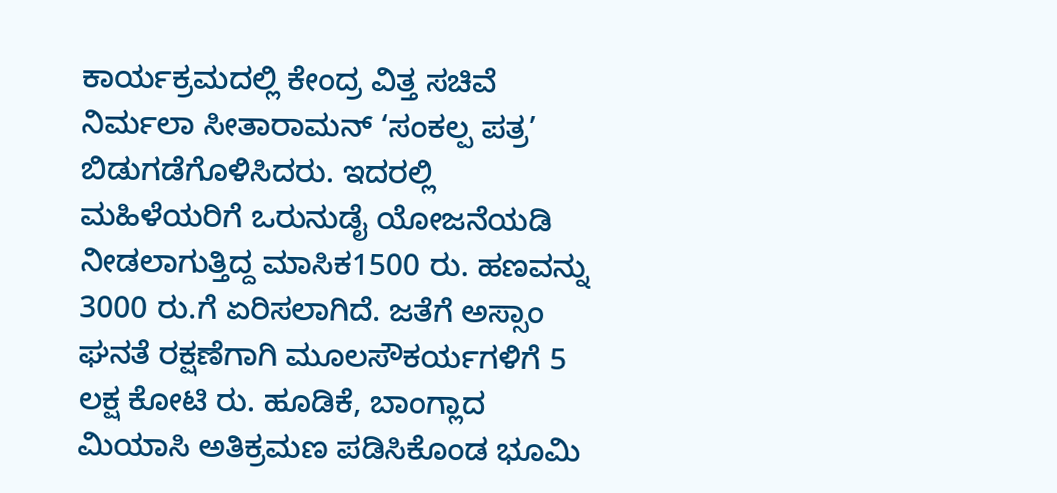ಕಾರ್ಯಕ್ರಮದಲ್ಲಿ ಕೇಂದ್ರ ವಿತ್ತ ಸಚಿವೆ ನಿರ್ಮಲಾ ಸೀತಾರಾಮನ್‌ ‘ಸಂಕಲ್ಪ ಪತ್ರ’ ಬಿಡುಗಡೆಗೊಳಿಸಿದರು. ಇದರಲ್ಲಿ ಮಹಿಳೆಯರಿಗೆ ಒರುನುಡೈ ಯೋಜನೆಯಡಿ ನೀಡಲಾಗುತ್ತಿದ್ದ ಮಾಸಿಕ1500 ರು. ಹಣವನ್ನು 3000 ರು.ಗೆ ಏರಿಸಲಾಗಿದೆ. ಜತೆಗೆ ಅಸ್ಸಾಂ ಘನತೆ ರಕ್ಷಣೆಗಾಗಿ ಮೂಲಸೌಕರ್ಯಗಳಿಗೆ 5 ಲಕ್ಷ ಕೋಟಿ ರು. ಹೂಡಿಕೆ, ಬಾಂಗ್ಲಾದ ಮಿಯಾಸಿ ಅತಿಕ್ರಮಣ ಪಡಿಸಿಕೊಂಡ ಭೂಮಿ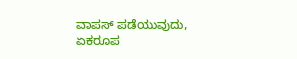ವಾಪಸ್‌ ಪಡೆಯುವುದು, ಏಕರೂಪ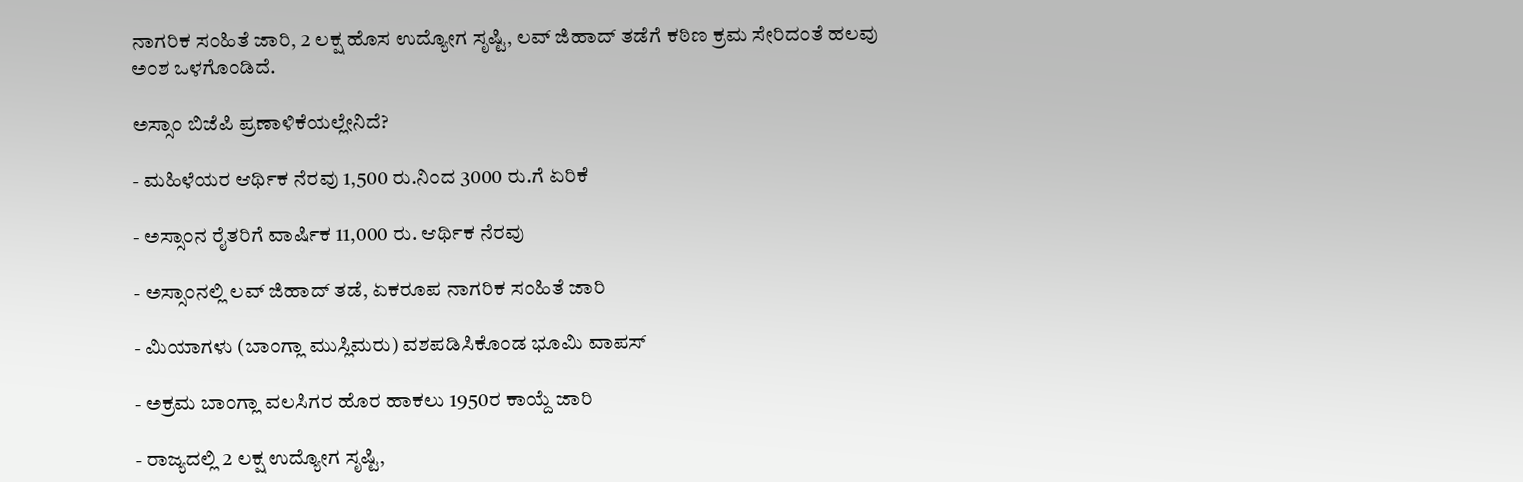ನಾಗರಿಕ ಸಂಹಿತೆ ಜಾರಿ, 2 ಲಕ್ಷ ಹೊಸ ಉದ್ಯೋಗ ಸೃಷ್ಟಿ, ಲವ್‌ ಜಿಹಾದ್‌ ತಡೆಗೆ ಕಠಿಣ ಕ್ರಮ ಸೇರಿದಂತೆ ಹಲವು ಅಂಶ ಒಳಗೊಂಡಿದೆ.

ಅಸ್ಸಾಂ ಬಿಜೆಪಿ ಪ್ರಣಾಳಿಕೆಯಲ್ಲೇನಿದೆ?

- ಮಹಿಳೆಯರ ಆರ್ಥಿಕ ನೆರವು 1,500 ರು.ನಿಂದ 3000 ರು.ಗೆ ಏರಿಕೆ

- ಅಸ್ಸಾಂನ ರೈತರಿಗೆ ವಾರ್ಷಿಕ 11,000 ರು. ಆರ್ಥಿಕ ನೆರವು

- ಅಸ್ಸಾಂನಲ್ಲಿ ಲವ್‌ ಜಿಹಾದ್‌ ತಡೆ, ಏಕರೂಪ ನಾಗರಿಕ ಸಂಹಿತೆ ಜಾರಿ

- ಮಿಯಾಗಳು (ಬಾಂಗ್ಲಾ ಮುಸ್ಲಿಮರು) ವಶಪಡಿಸಿಕೊಂಡ ಭೂಮಿ ವಾಪಸ್‌

- ಅಕ್ರಮ ಬಾಂಗ್ಲಾ ವಲಸಿಗರ ಹೊರ ಹಾಕಲು 1950ರ ಕಾಯ್ದೆ ಜಾರಿ

- ರಾಜ್ಯದಲ್ಲಿ 2 ಲಕ್ಷ ಉದ್ಯೋಗ ಸೃಷ್ಟಿ,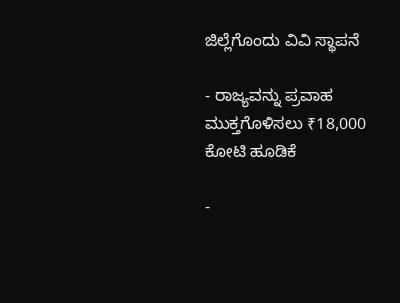ಜಿಲ್ಲೆಗೊಂದು ವಿವಿ ಸ್ಥಾಪನೆ

- ರಾಜ್ಯವನ್ನು ಪ್ರವಾಹ ಮುಕ್ತಗೊಳಿಸಲು ₹18,000 ಕೋಟಿ ಹೂಡಿಕೆ

-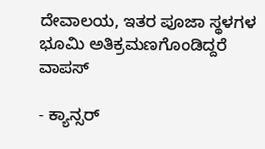ದೇವಾಲಯ, ಇತರ ಪೂಜಾ ಸ್ಥಳಗಳ ಭೂಮಿ ಅತಿಕ್ರಮಣಗೊಂಡಿದ್ದರೆ ವಾಪಸ್‌

- ಕ್ಯಾನ್ಸರ್‌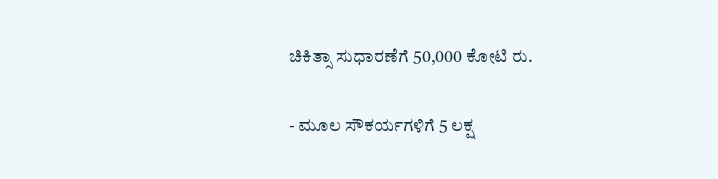ಚಿಕಿತ್ಸಾ ಸುಧಾರಣೆಗೆ 50,000 ಕೋಟಿ ರು.

- ಮೂಲ ಸೌಕರ್ಯಗಳಿಗೆ 5 ಲಕ್ಷ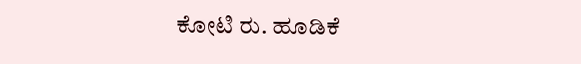ಕೋಟಿ ರು. ಹೂಡಿಕೆ